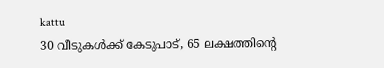kattu
30 വീടുകള്‍ക്ക് കേടുപാട്, 65 ലക്ഷത്തിന്‍റെ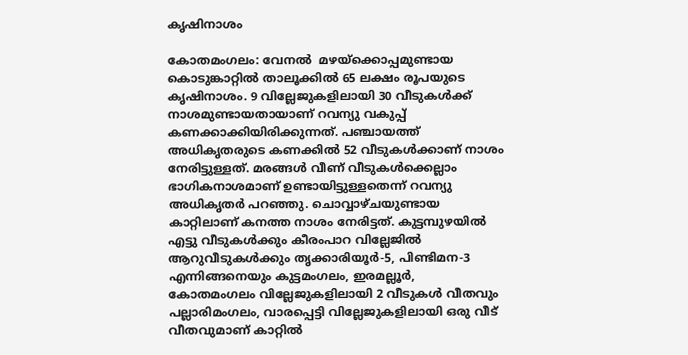കൃഷിനാശം

കോതമംഗലം: വേനൽ  മഴയ്‌ക്കൊപ്പമുണ്ടായ കൊടുങ്കാറ്റിൽ താലൂക്കില്‍ 65 ലക്ഷം രൂപയുടെ കൃഷിനാശം. 9 വില്ലേജുകളിലായി 30 വീടുകള്‍ക്ക് നാശമുണ്ടായതായാണ് റവന്യു വകുപ്പ് കണക്കാക്കിയിരിക്കുന്നത്. പഞ്ചായത്ത് അധികൃതരുടെ കണക്കില്‍ 52 വീടുകള്‍ക്കാണ് നാശം നേരിട്ടുള്ളത്. മരങ്ങള്‍ വീണ് വീടുകള്‍ക്കെല്ലാം ഭാഗികനാശമാണ് ഉണ്ടായിട്ടുള്ളതെന്ന് റവന്യു അധികൃതര്‍ പറഞ്ഞു. ചൊവ്വാഴ്ചയുണ്ടായ കാറ്റിലാണ് കനത്ത നാശം നേരിട്ടത്. കുട്ടമ്പുഴയിൽ എട്ടു വീടുകള്‍ക്കും കീരംപാറ വില്ലേജില്‍ ആറുവീടുകള്‍ക്കും തൃക്കാരിയൂര്‍-5, പിണ്ടിമന-3 എന്നിങ്ങനെയും കുട്ടമംഗലം, ഇരമല്ലൂര്‍, കോതമംഗലം വില്ലേജുകളിലായി 2 വീടുകള്‍ വീതവും പല്ലാരിമംഗലം, വാരപ്പെട്ടി വില്ലേജുകളിലായി ഒരു വീട് വീതവുമാണ് കാറ്റില്‍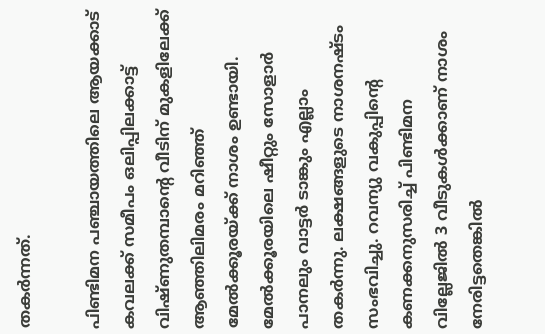തകര്‍ന്നത്.

പിണ്ടിമന പഞ്ചായത്തിലെ ആയക്കാട് കവലക്ക് സമീപം ഒലിപ്പിലക്കാട്ട് വിഷ്ണുതമ്പാന്‍റെ വീടിന് മുകളിലേക്ക് ആഞ്ഞിലിമരം മറിഞ്ഞ് മേല്‍ക്കൂരയ്ക്ക് നാശം ഉണ്ടായി. മേല്‍ക്കൂരയിലെ ഷീറ്റും സോളാര്‍ പാനലും വാട്ടര്‍ ടാങ്കും എല്ലാം തകര്‍ന്നു. ലക്ഷങ്ങളുടെ നാശനഷ്ടം സംഭവിച്ചു. റവന്യു വകുപ്പിന്‍റെ കണക്കനുസരിച്ച് പിണ്ടിമന വില്ലേജില്‍ 3 വീടുകള്‍ക്കാണ് നാശം നേരിട്ടതെങ്കില്‍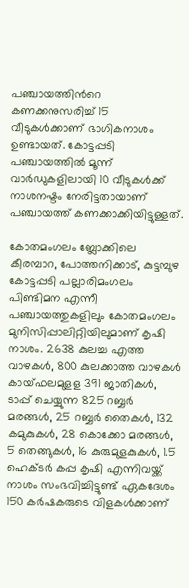പഞ്ചായത്തിന്‍റെ കണക്കനുസരിച്ച് 15 വീടുകള്‍ക്കാണ് ഭാഗികനാശം ഉണ്ടായത്. കോട്ടപ്പടി പഞ്ചായത്തില്‍ മൂന്ന് വാര്‍ഡുകളിലായി 10 വീടുകള്‍ക്ക് നാശനഷ്ടം നേരിട്ടതായാണ് പഞ്ചായത്ത് കണക്കാക്കിയിട്ടുള്ളത്.

കോതമംഗലം ബ്ലോക്കിലെ കീരമ്പാറ, പോത്തനിക്കാട്, കുട്ടമ്പുഴ കോട്ടപ്പടി പല്ലാരിമംഗലം പിണ്ടിമന എന്നീ പഞ്ചായത്തുകളിലും കോതമംഗലം മുനിസിപ്പാലിറ്റിയിലുമാണ് കൃഷി നാശം. 2638 കുലച്ച എത്ത വാഴകൾ, 800 കുലക്കാത്ത വാഴകൾ കായ്ഫലമുളള 391 ജാതികൾ, ടാപ്പ് ചെയ്യുന്ന 825 റബ്ബർ മരങ്ങൾ, 25 റബ്ബർ തൈകൾ, 132 കമുകുകൾ, 28 കൊക്കോ മരങ്ങൾ, 5 തെങ്ങുകൾ, 16 കുരുമുളകുകൾ, 1.5 ഹെക്ടർ കപ്പ കൃഷി എന്നിവയ്ക്ക് നാശം സംഭവിച്ചിട്ടുണ്ട് ഏകദേശം 150 കർഷകരുടെ വിളകൾക്കാണ്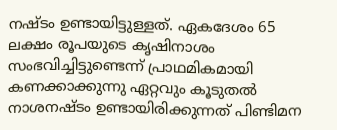നഷ്ടം ഉണ്ടായിട്ടുള്ളത്. ഏകദേശം 65 ലക്ഷം രൂപയുടെ കൃഷിനാശം സംഭവിച്ചിട്ടുണ്ടെന്ന് പ്രാഥമികമായി കണക്കാക്കുന്നു ഏറ്റവും കൂടുതൽ നാശനഷ്ടം ഉണ്ടായിരിക്കുന്നത് പിണ്ടിമന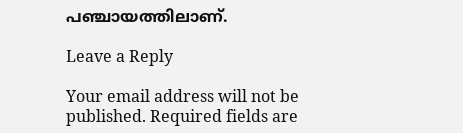പഞ്ചായത്തിലാണ്.

Leave a Reply

Your email address will not be published. Required fields are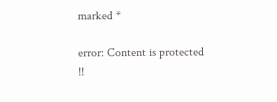marked *

error: Content is protected !!